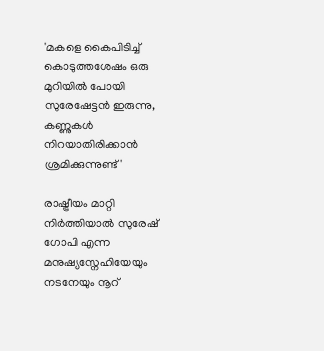'മകളെ കൈപിടിച്ച് കൊടുത്തശേഷം ഒരു മുറിയിൽ പോയി സുരേഷേട്ടൻ ഇരുന്നു, കണ്ണുകൾ നിറയാതിരിക്കാൻ ശ്രമിക്കുന്നുണ്ട്'

രാഷ്ട്രീയം മാറ്റി നിർത്തിയാൽ സുരേഷ് ഗോപി എന്ന മനുഷ്യസ്നേഹിയേയും നടനേയും നൂറ്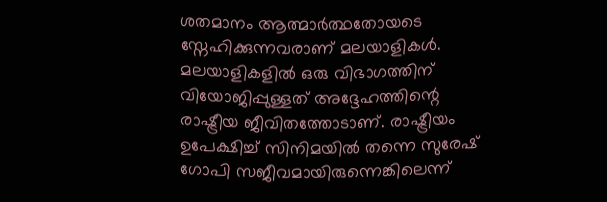ശതമാനം ആത്മാർത്ഥതോയടെ സ്നേഹിക്കുന്നവരാണ് മലയാളികൾ. മലയാളികളിൽ ഒരു വിഭാഗത്തിന് വിയോജിപ്പുള്ളത് അദ്ദേഹത്തിന്റെ രാഷ്ട്രീയ ജീവിതത്തോടാണ്. രാഷ്ട്രീയം ഉപേക്ഷിച്ച് സിനിമയിൽ തന്നെ സുരേഷ് ഗോപി സജീവമായിരുന്നെങ്കിലെന്ന്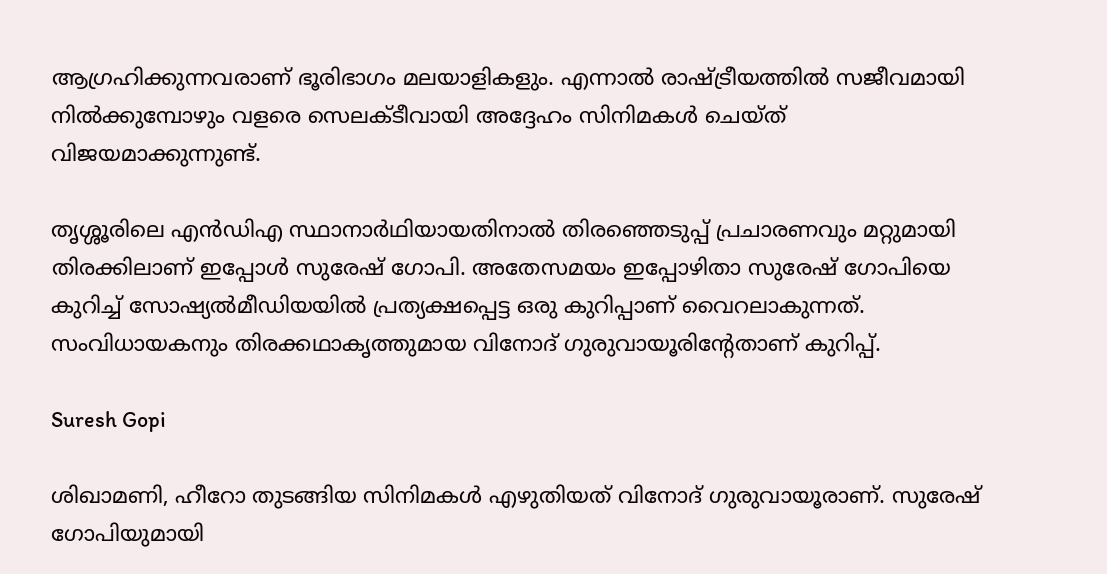ആഗ്രഹിക്കുന്നവരാണ് ഭൂരിഭാഗം മലയാളികളും. എന്നാൽ രാഷ്ട്രീയത്തിൽ സജീവമായി നിൽക്കുമ്പോഴും വളരെ സെലക്ടീവായി അദ്ദേഹം സിനിമകൾ ചെയ്ത് വിജയമാക്കുന്നുണ്ട്.

തൃശ്ശൂരിലെ എൻഡിഎ സ്ഥാനാർഥിയായതിനാൽ തിരഞ്ഞെടുപ്പ് പ്രചാരണവും മറ്റുമായി തിരക്കിലാണ് ഇപ്പോൾ സുരേഷ് ഗോപി. അതേസമയം ഇപ്പോഴിതാ സുരേഷ് ഗോപിയെ കുറിച്ച് സോഷ്യൽമീഡിയയിൽ പ്രത്യക്ഷപ്പെട്ട ഒരു കുറിപ്പാണ് വൈറലാകുന്നത്. സംവിധായകനും തിരക്കഥാകൃത്തുമായ വിനോദ് ഗുരുവായൂരിന്റേതാണ് കുറിപ്പ്.

Suresh Gopi

ശിഖാമണി, ഹീറോ തുടങ്ങിയ സിനിമകൾ എഴുതിയത് വിനോദ് ഗുരുവായൂരാണ്. സുരേഷ് ഗോപിയുമായി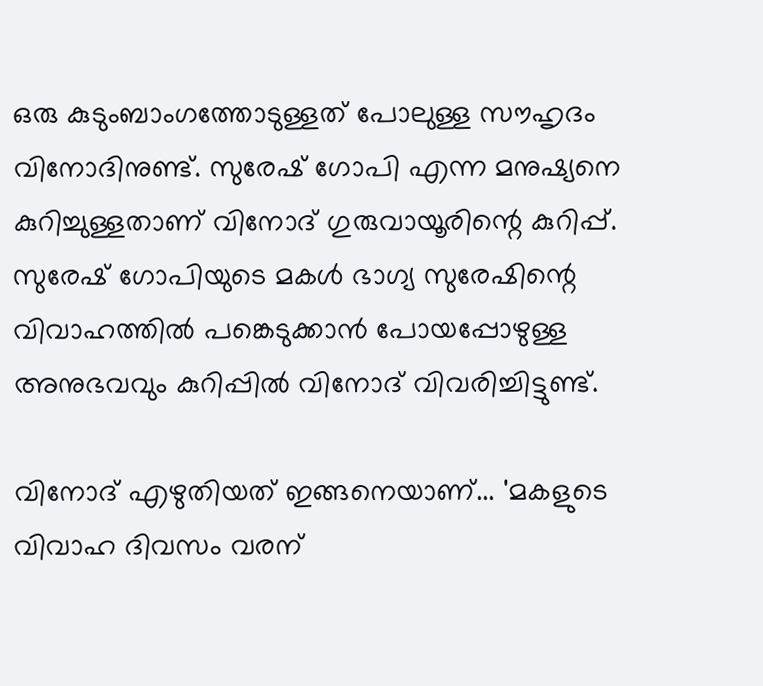ഒരു കുടുംബാംഗത്തോടുള്ളത് പോലുള്ള സൗഹൃദം വിനോദിനുണ്ട്. സുരേഷ് ഗോപി എന്ന മനുഷ്യനെ കുറിച്ചുള്ളതാണ് വിനോദ് ഗുരുവായൂരിന്റെ കുറിപ്പ്. സുരേഷ് ഗോപിയുടെ മകൾ ഭാഗ്യ സുരേഷിന്റെ വിവാഹത്തിൽ പങ്കെടുക്കാൻ പോയപ്പോഴുള്ള അനുഭവവും കുറിപ്പിൽ വിനോദ് വിവരിച്ചിട്ടുണ്ട്.

വിനോദ് എഴുതിയത് ഇങ്ങനെയാണ്... 'മകളുടെ വിവാഹ ദിവസം വരന്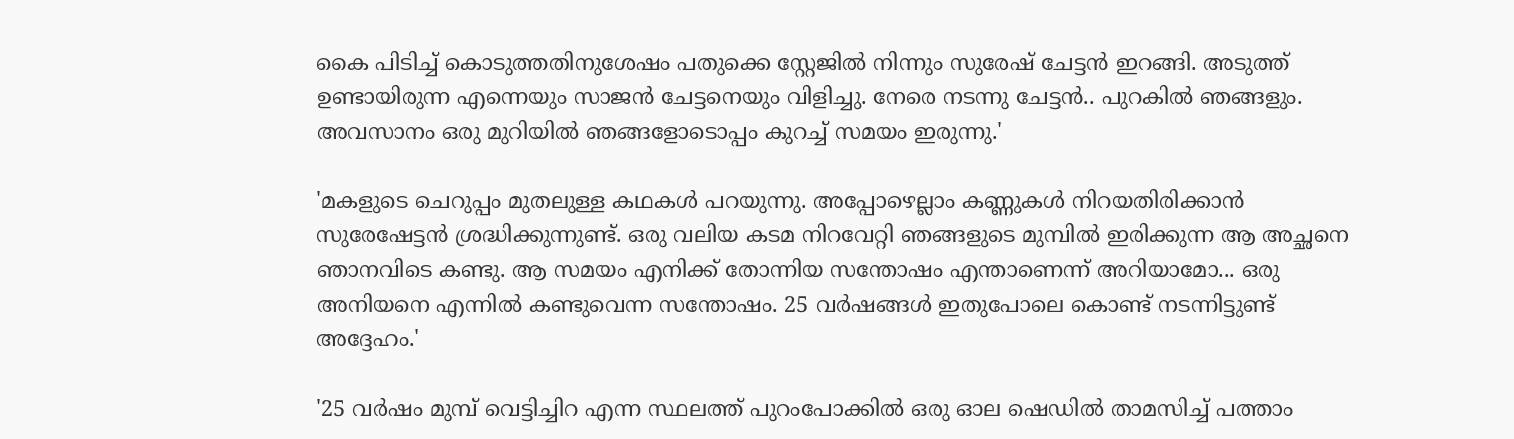കൈ പിടിച്ച് കൊടുത്തതിനുശേഷം പതുക്കെ സ്റ്റേജിൽ നിന്നും സുരേഷ് ചേട്ടൻ ഇറങ്ങി. അടുത്ത് ഉണ്ടായിരുന്ന എന്നെയും സാജൻ ചേട്ടനെയും വിളിച്ചു. നേരെ നടന്നു ചേട്ടൻ.. പുറകിൽ ഞങ്ങളും. അവസാനം ഒരു മുറിയിൽ ഞങ്ങളോടൊപ്പം കുറച്ച് സമയം ഇരുന്നു.'

'മകളുടെ ചെറുപ്പം മുതലുള്ള കഥകൾ പറയുന്നു. അപ്പോഴെല്ലാം കണ്ണുകൾ നിറയതിരിക്കാൻ സുരേഷേട്ടൻ ശ്രദ്ധിക്കുന്നുണ്ട്. ഒരു വലിയ കടമ നിറവേറ്റി ഞങ്ങളുടെ മുമ്പിൽ ഇരിക്കുന്ന ആ അച്ഛനെ ഞാനവിടെ കണ്ടു. ആ സമയം എനിക്ക് തോന്നിയ സന്തോഷം എന്താണെന്ന് അറിയാമോ... ഒരു അനിയനെ എന്നിൽ കണ്ടുവെന്ന സന്തോഷം. 25 വർഷങ്ങൾ ഇതുപോലെ കൊണ്ട് നടന്നിട്ടുണ്ട് അദ്ദേഹം.'

'25 വർഷം മുമ്പ് വെട്ടിച്ചിറ എന്ന സ്ഥലത്ത് പുറംപോക്കിൽ ഒരു ഓല ഷെഡിൽ താമസിച്ച് പത്താം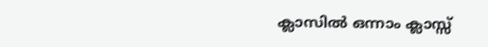ക്ലാസിൽ ഒന്നാം ക്ലാസ്സ്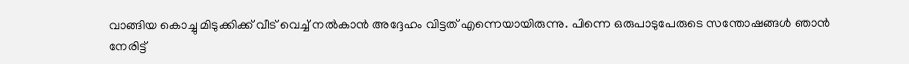വാങ്ങിയ കൊച്ചു മിടുക്കിക്ക് വീട് വെച്ച് നൽകാൻ അദ്ദേഹം വിട്ടത് എന്നെയായിരുന്നു. പിന്നെ ഒരുപാടുപേരുടെ സന്തോഷങ്ങൾ ഞാൻ നേരിട്ട്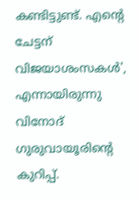കണ്ടിട്ടുണ്ട്. എന്റെ ചേട്ടന് വിജയാശംസകൾ', എന്നായിരുന്നു വിനോദ് ഗുരുവായൂരിന്റെ കുറിപ്പ്.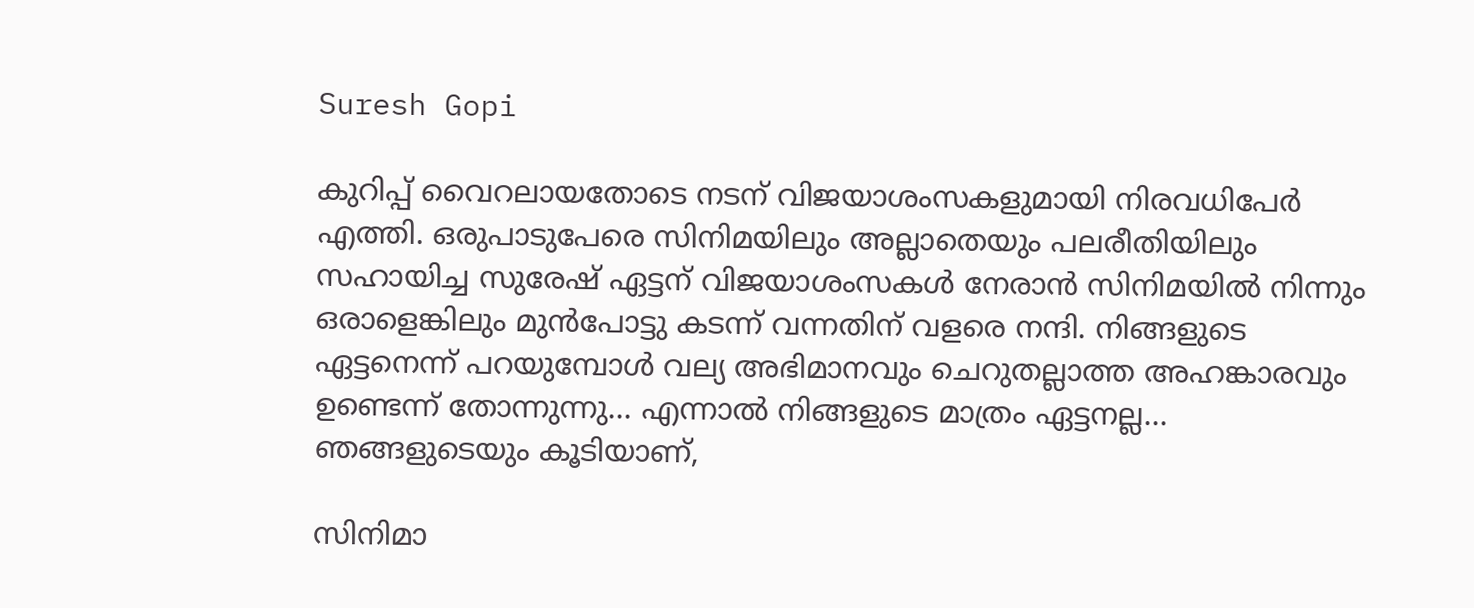Suresh Gopi

കുറിപ്പ് വൈറലായതോടെ നടന് വിജയാശംസകളുമായി നിരവധിപേർ എത്തി. ഒരുപാടുപേരെ സിനിമയിലും അല്ലാതെയും പലരീതിയിലും സഹായിച്ച സുരേഷ് ഏട്ടന് വിജയാശംസകൾ നേരാൻ സിനിമയിൽ നിന്നും ഒരാളെങ്കിലും മുൻപോട്ടു കടന്ന് വന്നതിന് വളരെ നന്ദി. നിങ്ങളുടെ ഏട്ടനെന്ന് പറയുമ്പോൾ വല്യ അഭിമാനവും ചെറുതല്ലാത്ത അഹങ്കാരവും ഉണ്ടെന്ന് തോന്നുന്നു... എന്നാൽ നിങ്ങളുടെ മാത്രം ഏട്ടനല്ല... ഞങ്ങളുടെയും കൂടിയാണ്,

സിനിമാ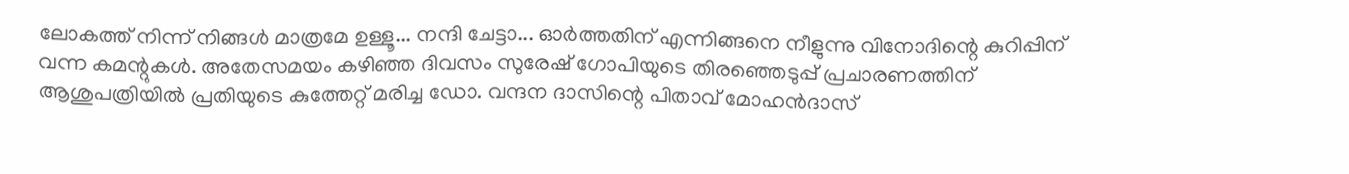ലോകത്ത് നിന്ന് നിങ്ങൾ മാത്രമേ ഉള്ളൂ... നന്ദി ചേട്ടാ... ഓർത്തതിന് എന്നിങ്ങനെ നീളുന്നു വിനോദിന്റെ കുറിപ്പിന് വന്ന കമന്റുകൾ. അതേസമയം കഴിഞ്ഞ ദിവസം സുരേഷ് ഗോപിയുടെ തിരഞ്ഞെടുപ്പ് പ്രചാരണത്തിന് ആശുപത്രിയിൽ പ്രതിയുടെ കുത്തേറ്റ് മരിച്ച ഡോ. വന്ദന ദാസിന്റെ പിതാവ് മോഹൻദാസ്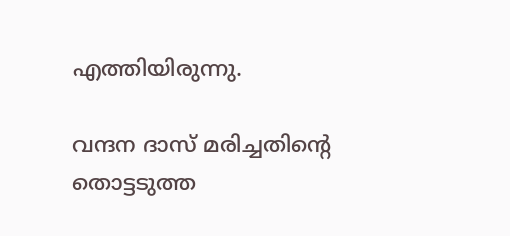എത്തിയിരുന്നു.

വന്ദന ദാസ് മരിച്ചതിന്റെ തൊട്ടടുത്ത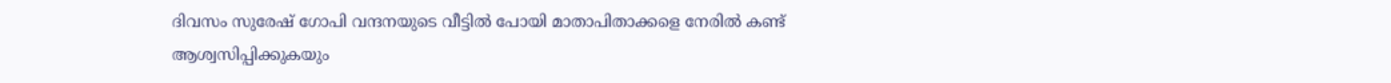ദിവസം സുരേഷ് ഗോപി വന്ദനയുടെ വീട്ടിൽ പോയി മാതാപിതാക്കളെ നേരിൽ കണ്ട് ആശ്വസിപ്പിക്കുകയും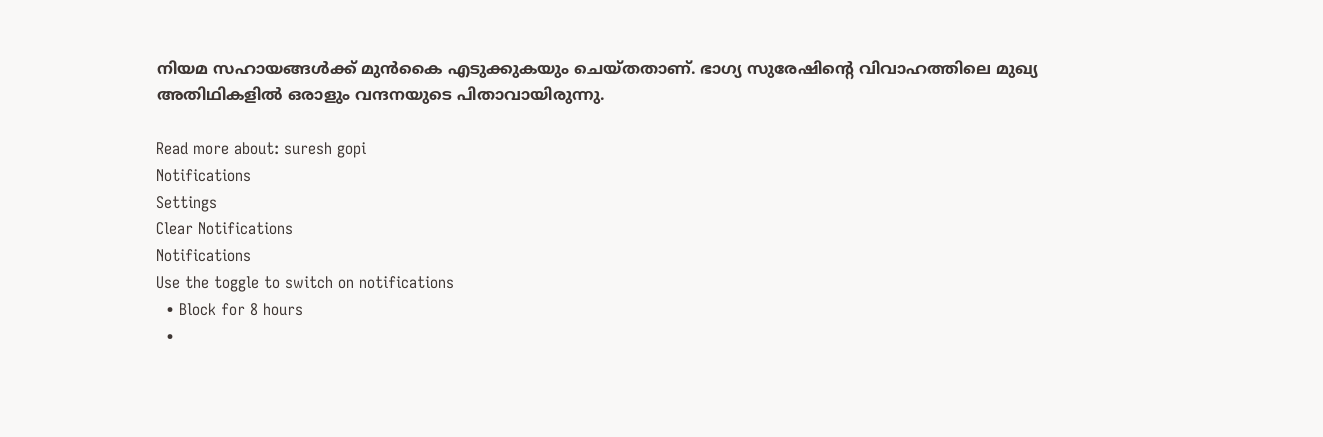നിയമ സഹായങ്ങൾക്ക് മുൻകൈ എടുക്കുകയും ചെയ്തതാണ്. ഭാഗ്യ സുരേഷിന്റെ വിവാഹത്തിലെ മുഖ്യ അതിഥികളിൽ ഒരാളും വന്ദനയുടെ പിതാവായിരുന്നു.

Read more about: suresh gopi
Notifications
Settings
Clear Notifications
Notifications
Use the toggle to switch on notifications
  • Block for 8 hours
  •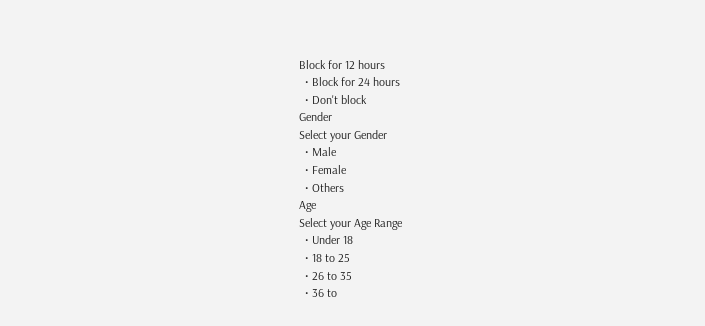Block for 12 hours
  • Block for 24 hours
  • Don't block
Gender
Select your Gender
  • Male
  • Female
  • Others
Age
Select your Age Range
  • Under 18
  • 18 to 25
  • 26 to 35
  • 36 to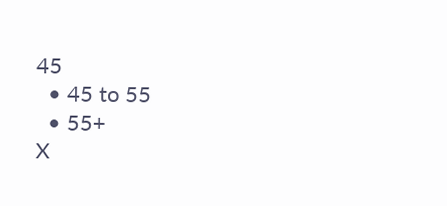45
  • 45 to 55
  • 55+
X